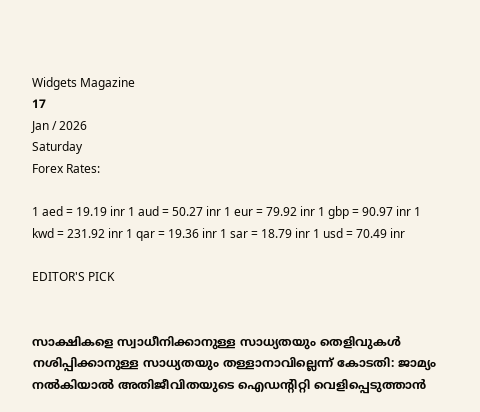Widgets Magazine
17
Jan / 2026
Saturday
Forex Rates:

1 aed = 19.19 inr 1 aud = 50.27 inr 1 eur = 79.92 inr 1 gbp = 90.97 inr 1 kwd = 231.92 inr 1 qar = 19.36 inr 1 sar = 18.79 inr 1 usd = 70.49 inr

EDITOR'S PICK


സാക്ഷികളെ സ്വാധീനിക്കാനുള്ള സാധ്യതയും തെളിവുകള്‍ നശിപ്പിക്കാനുള്ള സാധ്യതയും തള്ളാനാവില്ലെന്ന് കോടതി: ജാമ്യം നൽകിയാൽ അതിജീവിതയുടെ ഐഡന്റിറ്റി വെളിപ്പെടുത്താൻ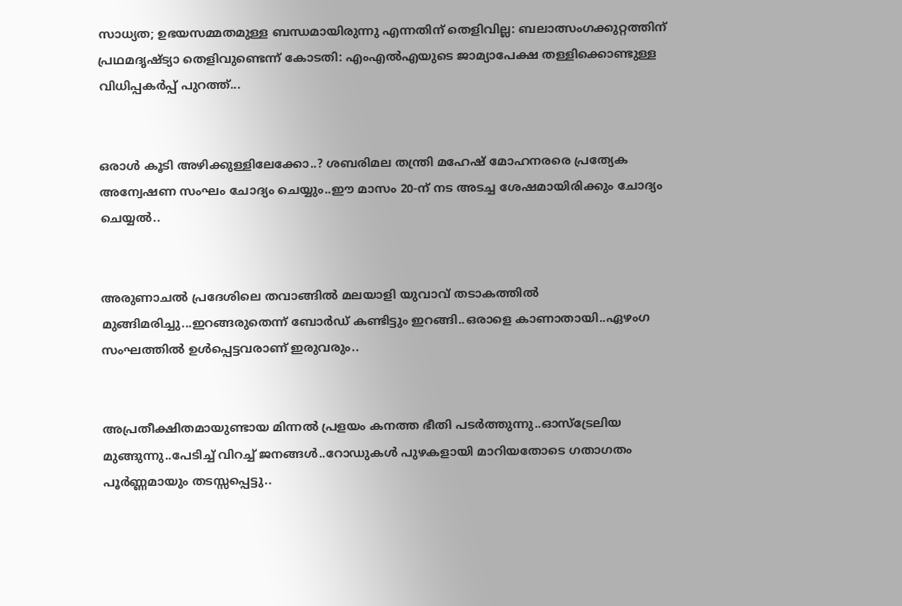സാധ്യത; ഉഭയസമ്മതമുള്ള ബന്ധമായിരുന്നു എന്നതിന് തെളിവില്ല: ബലാത്സംഗക്കുറ്റത്തിന് പ്രഥമദൃഷ്ട്യാ തെളിവുണ്ടെന്ന് കോടതി: എംഎല്‍എയുടെ ജാമ്യാപേക്ഷ തള്ളിക്കൊണ്ടുള്ള വിധിപ്പകര്‍പ്പ് പുറത്ത്...


ഒരാൾ കൂടി അഴിക്കുള്ളിലേക്കോ..? ശബരിമല തന്ത്രി മഹേഷ് മോഹനരരെ പ്രത്യേക അന്വേഷണ സംഘം ചോദ്യം ചെയ്യും..ഈ മാസം 20-ന് നട അടച്ച ശേഷമായിരിക്കും ചോദ്യം ചെയ്യല്‍..


അരുണാചൽ പ്രദേശിലെ തവാങ്ങിൽ മലയാളി യുവാവ് തടാകത്തിൽ മുങ്ങിമരിച്ചു...ഇറങ്ങരുതെന്ന് ബോർഡ് കണ്ടിട്ടും ഇറങ്ങി..ഒരാളെ കാണാതായി..ഏഴംഗ സംഘത്തിൽ ഉൾപ്പെട്ടവരാണ് ഇരുവരും..


അപ്രതീക്ഷിതമായുണ്ടായ മിന്നൽ പ്രളയം കനത്ത ഭീതി പടർത്തുന്നു..ഓസ്‌ട്രേലിയ മുങ്ങുന്നു..പേടിച്ച് വിറച്ച് ജനങ്ങൾ..റോഡുകൾ പുഴകളായി മാറിയതോടെ ഗതാഗതം പൂർണ്ണമായും തടസ്സപ്പെട്ടു..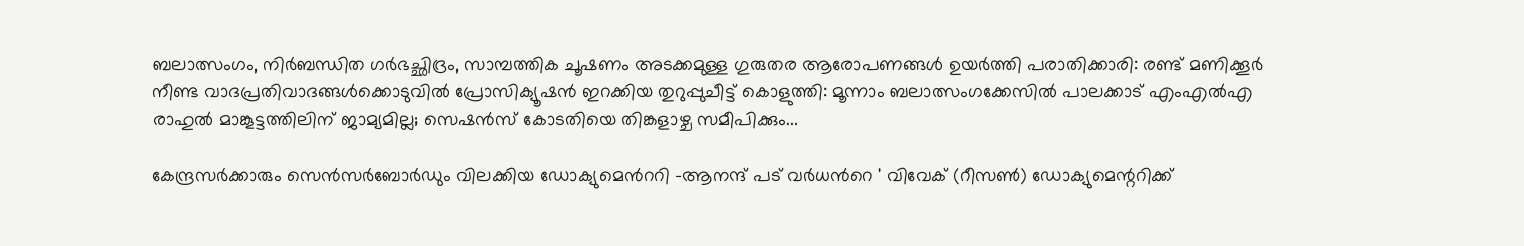ബലാത്സംഗം, നിര്‍ബന്ധിത ഗര്‍ഭച്ഛിദ്രം, സാമ്പത്തിക ചൂഷണം അടക്കമുള്ള ഗുരുതര ആരോപണങ്ങൾ ഉയർത്തി പരാതിക്കാരി: രണ്ട് മണിക്കൂർ നീണ്ട വാദപ്രതിവാദങ്ങൾക്കൊടുവിൽ പ്രോസിക്യൂഷൻ ഇറക്കിയ തുറുപ്പുചീട്ട് കൊളുത്തി: മൂന്നാം ബലാത്സംഗക്കേസില്‍ പാലക്കാട് എംഎല്‍എ രാഹുല്‍ മാങ്കൂട്ടത്തിലിന് ജാമ്യമില്ല; സെഷന്‍സ് കോടതിയെ തിങ്കളാഴ്ച സമീപിക്കും...

കേന്ദ്രസര്‍ക്കാരും സെൻസർബോർഡും വിലക്കിയ ഡോക്യുമെന്‍ററി -ആനന്ദ് പട് വര്‍ധന്‍റെ ' വിവേക് (റീസൺ) ഡോക്യുമെന്ററിക്ക്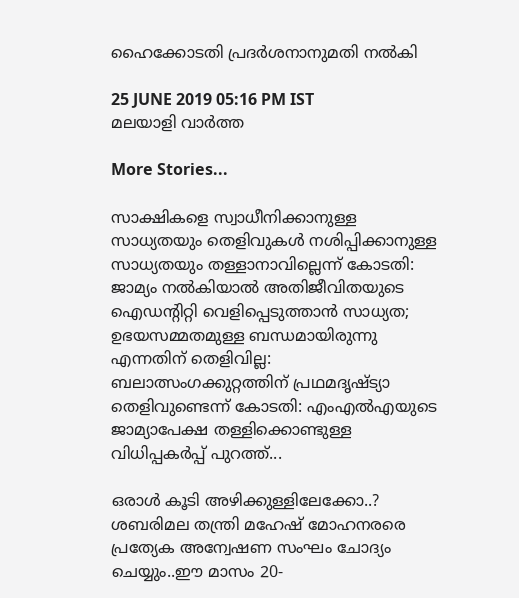ഹൈക്കോടതി പ്രദർശനാനുമതി നൽകി

25 JUNE 2019 05:16 PM IST
മലയാളി വാര്‍ത്ത

More Stories...

സാക്ഷികളെ സ്വാധീനിക്കാനുള്ള സാധ്യതയും തെളിവുകള്‍ നശിപ്പിക്കാനുള്ള സാധ്യതയും തള്ളാനാവില്ലെന്ന് കോടതി: ജാമ്യം നൽകിയാൽ അതിജീവിതയുടെ ഐഡന്റിറ്റി വെളിപ്പെടുത്താൻ സാധ്യത; ഉഭയസമ്മതമുള്ള ബന്ധമായിരുന്നു എന്നതിന് തെളിവില്ല: ബലാത്സംഗക്കുറ്റത്തിന് പ്രഥമദൃഷ്ട്യാ തെളിവുണ്ടെന്ന് കോടതി: എംഎല്‍എയുടെ ജാമ്യാപേക്ഷ തള്ളിക്കൊണ്ടുള്ള വിധിപ്പകര്‍പ്പ് പുറത്ത്...

ഒരാൾ കൂടി അഴിക്കുള്ളിലേക്കോ..? ശബരിമല തന്ത്രി മഹേഷ് മോഹനരരെ പ്രത്യേക അന്വേഷണ സംഘം ചോദ്യം ചെയ്യും..ഈ മാസം 20-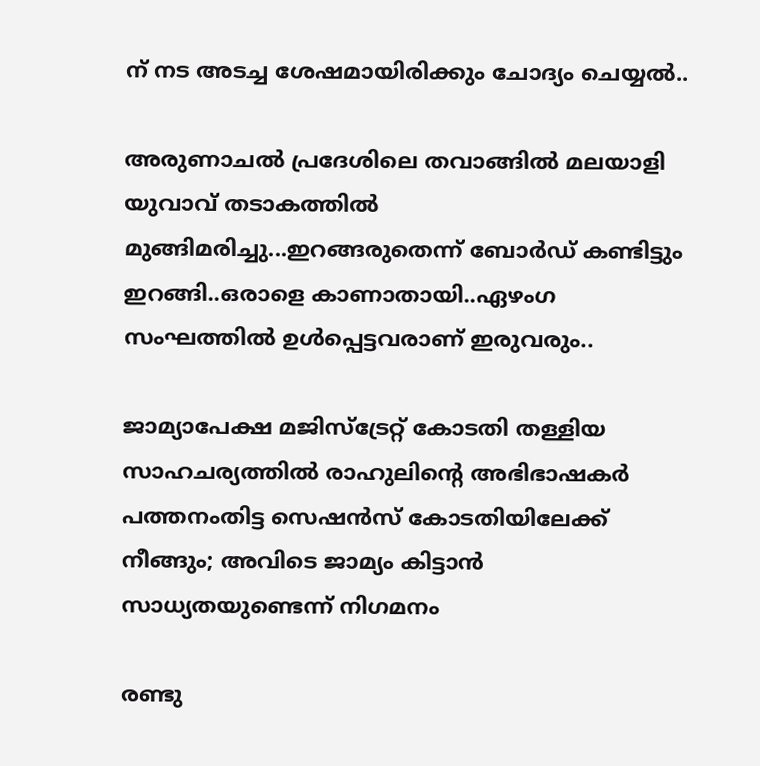ന് നട അടച്ച ശേഷമായിരിക്കും ചോദ്യം ചെയ്യല്‍..

അരുണാചൽ പ്രദേശിലെ തവാങ്ങിൽ മലയാളി യുവാവ് തടാകത്തിൽ മുങ്ങിമരിച്ചു...ഇറങ്ങരുതെന്ന് ബോർഡ് കണ്ടിട്ടും ഇറങ്ങി..ഒരാളെ കാണാതായി..ഏഴംഗ സംഘത്തിൽ ഉൾപ്പെട്ടവരാണ് ഇരുവരും..

ജാമ്യാപേക്ഷ മജിസ്ട്രേറ്റ് കോടതി തള്ളിയ സാഹചര്യത്തിൽ രാഹുലിന്റെ അഭിഭാഷകർ പത്തനംതിട്ട സെഷൻസ് കോടതിയിലേക്ക് നീങ്ങും; അവിടെ ജാമ്യം കിട്ടാൻ സാധ്യതയുണ്ടെന്ന് നിഗമനം

രണ്ടു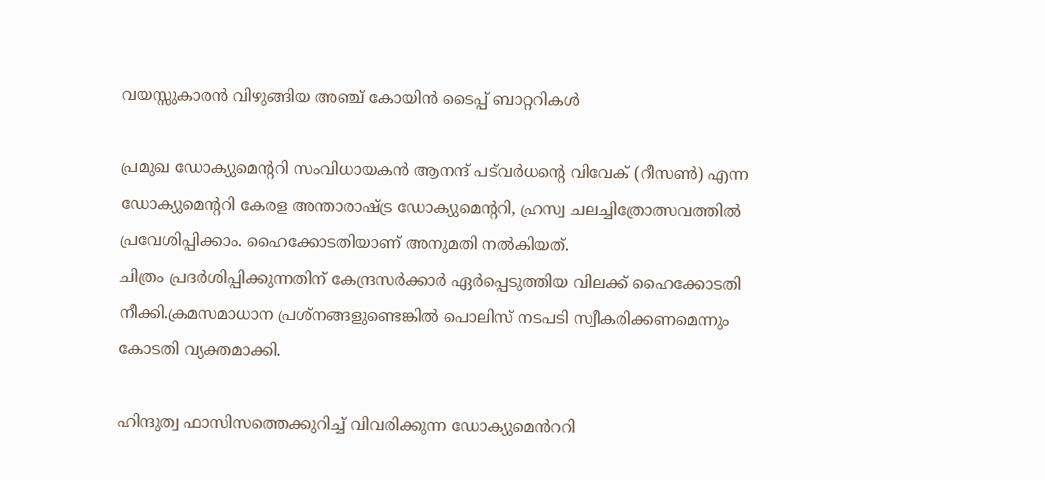വയസ്സുകാരന്‍ വിഴുങ്ങിയ അഞ്ച് കോയിന്‍ ടൈപ്പ് ബാറ്ററികള്‍

പ്രമുഖ ഡോക്യുമെന്ററി സംവിധായകൻ ആനന്ദ് പട്‌വർധന്റെ വിവേക് (റീസൺ) എന്ന ഡോക്യുമെന്ററി കേരള അന്താരാഷ്ട്ര ഡോക്യുമെന്ററി, ഹ്രസ്വ ചലച്ചിത്രോത്സവത്തിൽ പ്രവേശിപ്പിക്കാം. ഹൈക്കോടതിയാണ് അനുമതി നൽകിയത്.
ചിത്രം പ്രദര്‍ശിപ്പിക്കുന്നതിന് കേന്ദ്രസര്‍ക്കാര്‍ ഏര്‍പ്പെടുത്തിയ വിലക്ക് ഹൈക്കോടതി നീക്കി.ക്രമസമാധാന പ്രശ്നങ്ങളുണ്ടെങ്കിൽ പൊലിസ് നടപടി സ്വീകരിക്കണമെന്നും കോടതി വ്യക്തമാക്കി.

ഹിന്ദുത്വ ഫാസിസത്തെക്കുറിച്ച്‌ വിവരിക്കുന്ന ഡോക്യുമെൻററി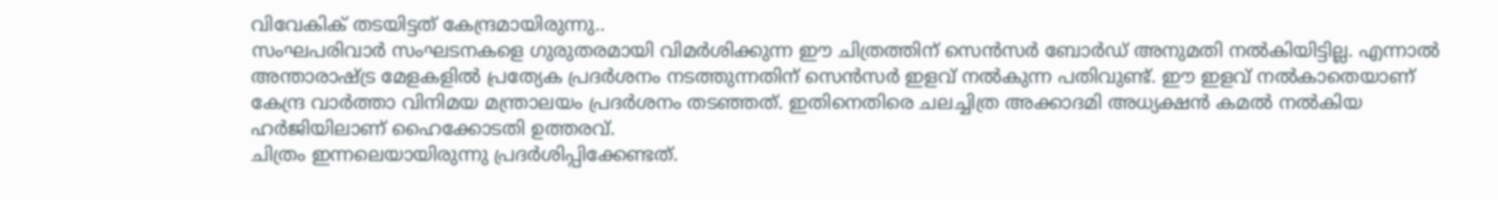വിവേകിക്‌ തടയിട്ടത്‌ കേന്ദ്രമായിരുന്നു..
സംഘപരിവാര്‍ സംഘടനകളെ ഗുരുതരമായി വിമർശിക്കുന്ന ഈ ചിത്രത്തിന് സെന്‍സര്‍ ബോര്‍ഡ് അനുമതി നല്‍കിയിട്ടില്ല. എന്നാല്‍ അന്താരാഷ്ട്ര മേളകളില്‍ പ്രത്യേക പ്രദര്‍ശനം നടത്തുന്നതിന് സെന്‍സര്‍ ഇളവ് നല്‍കുന്ന പതിവുണ്ട്. ഈ ഇളവ് നല്‍കാതെയാണ് കേന്ദ്ര വാര്‍ത്താ വിനിമയ മന്ത്രാലയം പ്രദര്‍ശനം തടഞ്ഞത്. ഇതിനെതിരെ ചലച്ചിത്ര അക്കാദമി അധ്യക്ഷന്‍ കമല്‍ നല്‍കിയ ഹര്‍ജിയിലാണ് ഹൈക്കോടതി ഉത്തരവ്.
ചിത്രം ഇന്നലെയായിരുന്നു പ്രദര്‍ശിപ്പിക്കേണ്ടത്.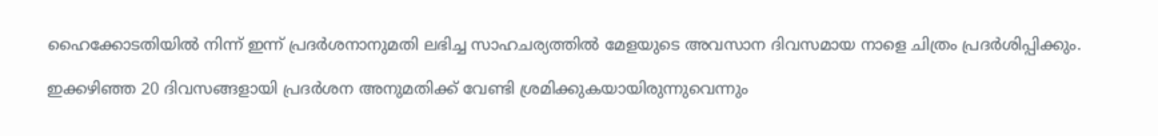ഹൈക്കോടതിയില്‍ നിന്ന് ഇന്ന് പ്രദര്‍ശനാനുമതി ലഭിച്ച സാഹചര്യത്തില്‍ മേളയുടെ അവസാന ദിവസമായ നാളെ ചിത്രം പ്രദര്‍ശിപ്പിക്കും.

ഇക്കഴിഞ്ഞ 20 ദിവസങ്ങളായി പ്രദര്‍ശന അനുമതിക്ക് വേണ്ടി ശ്രമിക്കുകയായിരുന്നുവെന്നും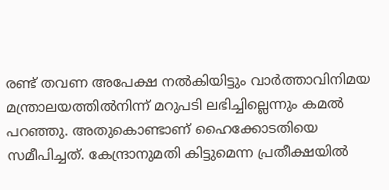രണ്ട് തവണ അപേക്ഷ നല്‍കിയിട്ടും വാർത്താവിനിമയ മന്ത്രാലയത്തിൽനിന്ന് മറുപടി ലഭിച്ചില്ലെന്നും കമല്‍ പറഞ്ഞു. അതുകൊണ്ടാണ് ഹൈക്കോടതിയെ സമീപിച്ചത്. കേന്ദ്രാനുമതി കിട്ടുമെന്ന പ്രതീക്ഷയില്‍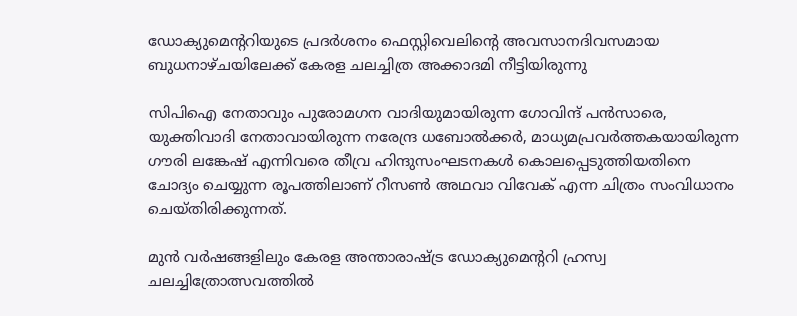ഡോക്യുമെന്ററിയുടെ പ്രദര്‍ശനം ഫെസ്റ്റിവെലിന്റെ അവസാനദിവസമായ ബുധനാഴ്‌ചയിലേക്ക്‌ കേരള ചലച്ചിത്ര അക്കാദമി നീട്ടിയിരുന്നു

സിപിഐ നേതാവും പുരോമഗന വാദിയുമായിരുന്ന ഗോവിന്ദ് പൻസാരെ, യുക്തിവാദി നേതാവായിരുന്ന നരേന്ദ്ര ധബോൽക്കർ, മാധ്യമപ്രവർത്തകയായിരുന്ന ഗൗരി ലങ്കേഷ് എന്നിവരെ തീവ്ര ഹിന്ദുസംഘടനകൾ കൊലപ്പെടുത്തിയതിനെ ചോദ്യം ചെയ്യുന്ന രൂപത്തിലാണ് റീസണ്‍ അഥവാ വിവേക് എന്ന ചിത്രം സംവിധാനം ചെയ്തിരിക്കുന്നത്.

മുന്‍ വര്‍ഷങ്ങളിലും കേരള അന്താരാഷ്ട്ര ഡോക്യുമെന്‍ററി ഹ്രസ്വ ചലച്ചിത്രോത്സവത്തില്‍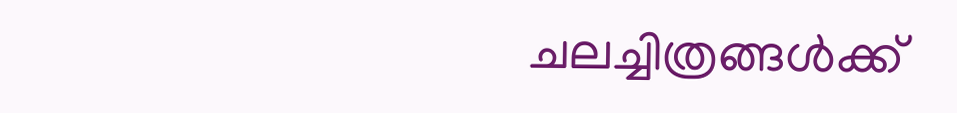ചലച്ചിത്രങ്ങള്‍ക്ക്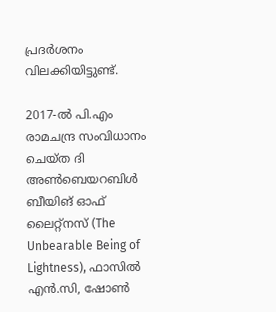പ്രദര്‍ശനം വിലക്കിയിട്ടുണ്ട്.

2017-ല്‍ പി.എം രാമചന്ദ്ര സംവിധാനം ചെയ്ത ദി അൺബെയറബിൾ ബീയിങ് ഓഫ് ലൈറ്റ്നസ് (The Unbearable Being of Lightness), ഫാസിൽ എൻ.സി, ഷോൺ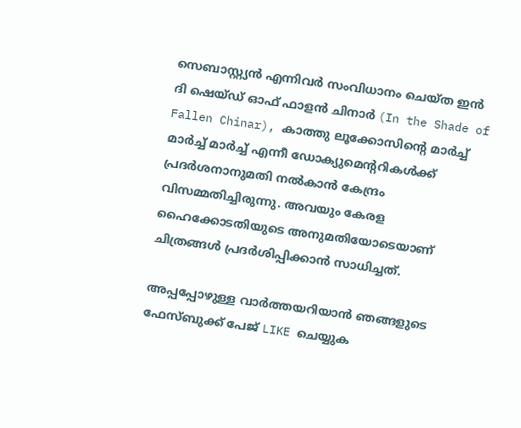സെബാസ്റ്റ്യൻ എന്നിവർ സംവിധാനം ചെയ്ത ഇൻ ദി ഷെയ്ഡ് ഓഫ് ഫാളൻ ചിനാർ (In the Shade of Fallen Chinar), കാത്തു ലൂക്കോസിന്റെ മാർച്ച് മാർച്ച് മാർച്ച് എന്നീ ഡോക്യുമെന്ററികള്‍ക്ക് പ്രദര്‍ശനാനുമതി നല്‍കാന്‍ കേന്ദ്രം വിസമ്മതിച്ചിരുന്നു. അവയും കേരള ഹൈക്കോടതിയുടെ അനുമതിയോടെയാണ് ചിത്രങ്ങള്‍ പ്രദര്‍ശിപ്പിക്കാന്‍ സാധിച്ചത്.

അപ്പപ്പോഴുള്ള വാര്‍ത്തയറിയാന്‍ ഞങ്ങളുടെ ഫേസ്‌ബുക്ക്‌ പേജ് LIKE ചെയ്യുക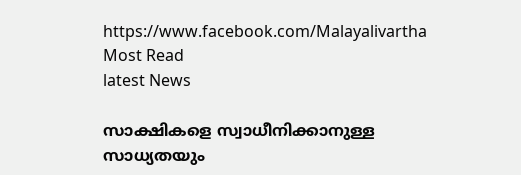https://www.facebook.com/Malayalivartha
Most Read
latest News

സാക്ഷികളെ സ്വാധീനിക്കാനുള്ള സാധ്യതയും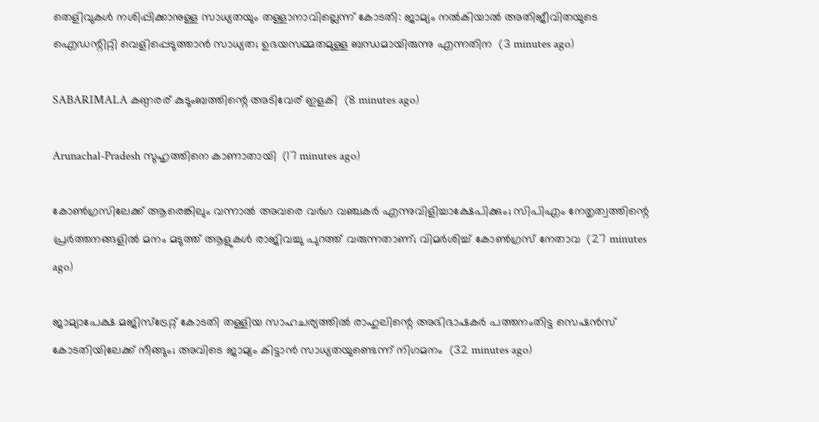തെളിവുകള്‍ നശിപ്പിക്കാനുള്ള സാധ്യതയും തള്ളാനാവില്ലെന്ന് കോടതി: ജാമ്യം നൽകിയാൽ അതിജീവിതയുടെ ഐഡന്റിറ്റി വെളിപ്പെടുത്താൻ സാധ്യത; ഉഭയസമ്മതമുള്ള ബന്ധമായിരുന്നു എന്നതിന  (3 minutes ago)

SABARIMALA കണ്ഠരര് കുടുംബത്തിന്റെ അടിവേര് ഇളകി  (8 minutes ago)

Arunachal-Pradesh സുഹൃത്തിനെ കാണാതായി  (17 minutes ago)

കോണ്‍ഗ്രസിലേക്ക് ആരെങ്കിലും വന്നാല്‍ അവരെ വര്‍ഗ വഞ്ചകര്‍ എന്നുവിളിച്ചാക്ഷേപിക്കും; സിപിഎം നേതൃത്വത്തിന്റെ പ്രര്‍ത്തനങ്ങളില്‍ മനം മടുത്ത് ആളുകള്‍ രാജിവച്ചു പുറത്ത് വരുന്നതാണ്; വിമർശിച്ച് കോൺഗ്രസ് നേതാവ  (27 minutes ago)

ജാമ്യാപേക്ഷ മജിസ്ട്രേറ്റ് കോടതി തള്ളിയ സാഹചര്യത്തിൽ രാഹുലിന്റെ അഭിഭാഷകർ പത്തനംതിട്ട സെഷൻസ് കോടതിയിലേക്ക് നീങ്ങും; അവിടെ ജാമ്യം കിട്ടാൻ സാധ്യതയുണ്ടെന്ന് നിഗമനം  (32 minutes ago)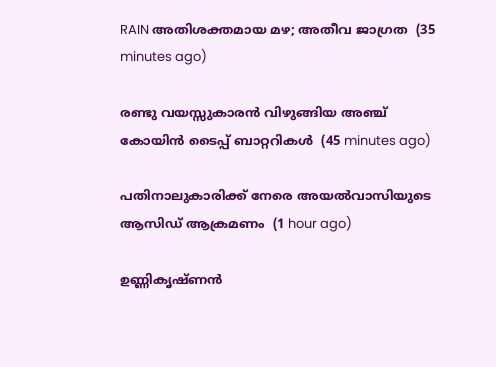RAIN അതിശക്തമായ മഴ; അതീവ ജാഗ്രത  (35 minutes ago)

രണ്ടു വയസ്സുകാരന്‍ വിഴുങ്ങിയ അഞ്ച് കോയിന്‍ ടൈപ്പ് ബാറ്ററികള്‍  (45 minutes ago)

പതിനാലുകാരിക്ക് നേരെ അയല്‍വാസിയുടെ ആസിഡ് ആക്രമണം  (1 hour ago)

ഉണ്ണികൃഷ്ണന്‍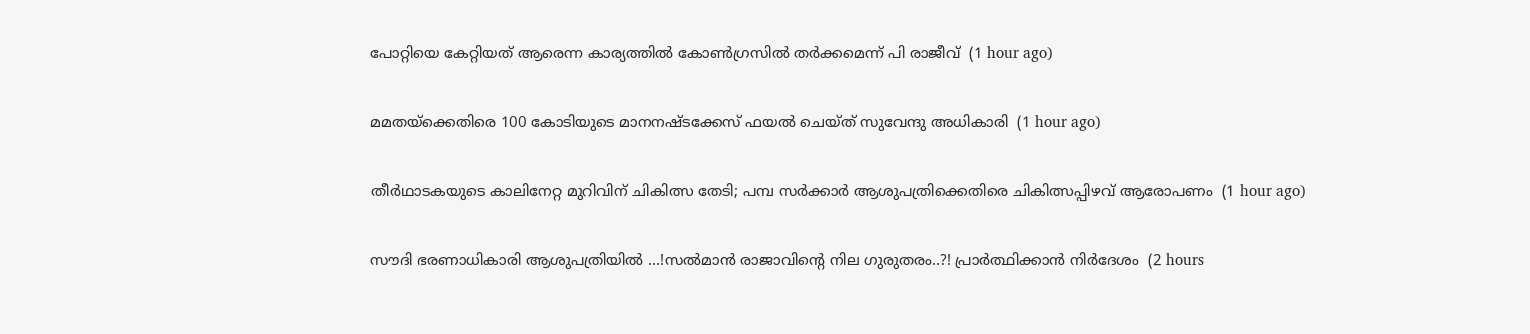പോറ്റിയെ കേറ്റിയത് ആരെന്ന കാര്യത്തില്‍ കോണ്‍ഗ്രസില്‍ തര്‍ക്കമെന്ന് പി രാജീവ്  (1 hour ago)

മമതയ്‌ക്കെതിരെ 100 കോടിയുടെ മാനനഷ്ടക്കേസ് ഫയല്‍ ചെയ്ത് സുവേന്ദു അധികാരി  (1 hour ago)

തീര്‍ഥാടകയുടെ കാലിനേറ്റ മുറിവിന് ചികിത്സ തേടി; പമ്പ സര്‍ക്കാര്‍ ആശുപത്രിക്കെതിരെ ചികിത്സപ്പിഴവ് ആരോപണം  (1 hour ago)

സൗദി ഭരണാധികാരി ആശുപത്രിയിൽ ...!സൽമാൻ രാജാവിന്റെ നില ഗുരുതരം..?! പ്രാർത്ഥിക്കാൻ നിർദേശം  (2 hours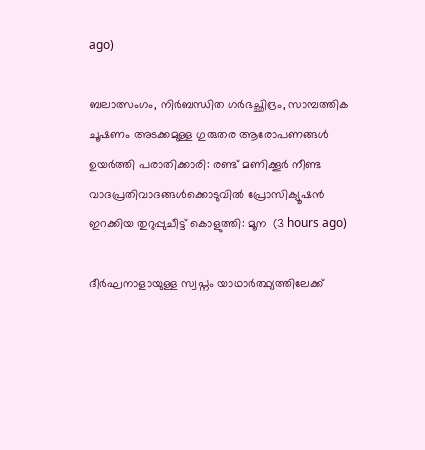ago)

ബലാത്സംഗം, നിര്‍ബന്ധിത ഗര്‍ഭച്ഛിദ്രം, സാമ്പത്തിക ചൂഷണം അടക്കമുള്ള ഗുരുതര ആരോപണങ്ങൾ ഉയർത്തി പരാതിക്കാരി: രണ്ട് മണിക്കൂർ നീണ്ട വാദപ്രതിവാദങ്ങൾക്കൊടുവിൽ പ്രോസിക്യൂഷൻ ഇറക്കിയ തുറുപ്പുചീട്ട് കൊളുത്തി: മൂന  (3 hours ago)

ദീര്‍ഘനാളായുള്ള സ്വപ്നം യാഥാര്‍ത്ഥ്യത്തിലേക്ക്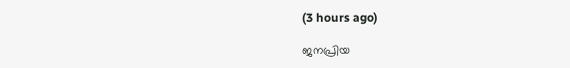(3 hours ago)

ജനപ്രിയ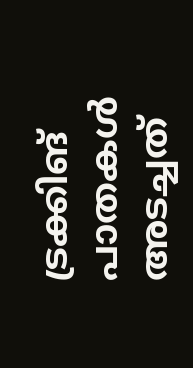ട്രക്കിങ് പാതകൾ അടച്ചത്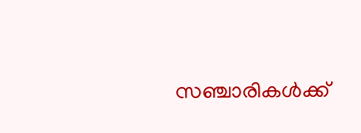സഞ്ചാരികൾക്ക്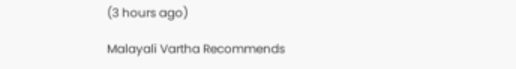(3 hours ago)

Malayali Vartha Recommends